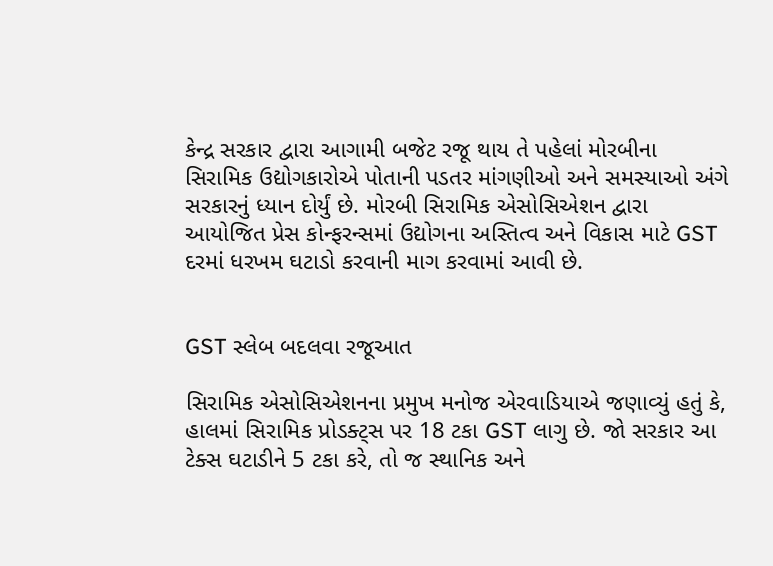કેન્દ્ર સરકાર દ્વારા આગામી બજેટ રજૂ થાય તે પહેલાં મોરબીના સિરામિક ઉદ્યોગકારોએ પોતાની પડતર માંગણીઓ અને સમસ્યાઓ અંગે સરકારનું ધ્યાન દોર્યું છે. મોરબી સિરામિક એસોસિએશન દ્વારા આયોજિત પ્રેસ કોન્ફરન્સમાં ઉદ્યોગના અસ્તિત્વ અને વિકાસ માટે GST દરમાં ધરખમ ઘટાડો કરવાની માગ કરવામાં આવી છે.


GST સ્લેબ બદલવા રજૂઆત

સિરામિક એસોસિએશનના પ્રમુખ મનોજ એરવાડિયાએ જણાવ્યું હતું કે, હાલમાં સિરામિક પ્રોડક્ટ્સ પર 18 ટકા GST લાગુ છે. જો સરકાર આ ટેક્સ ઘટાડીને 5 ટકા કરે, તો જ સ્થાનિક અને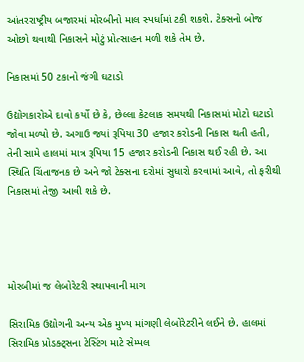આંતરરાષ્ટ્રીય બજારમાં મોરબીનો માલ સ્પર્ધામાં ટકી શકશે. ટેક્સનો બોજ ઓછો થવાથી નિકાસને મોટું પ્રોત્સાહન મળી શકે તેમ છે.

નિકાસમાં 50 ટકાનો જંગી ઘટાડો

ઉદ્યોગકારોએ દાવો કર્યો છે કે, છેલ્લા કેટલાક સમયથી નિકાસમાં મોટો ઘટાડો જોવા મળ્યો છે. અગાઉ જ્યાં રૂપિયા 30 હજાર કરોડની નિકાસ થતી હતી, તેની સામે હાલમાં માત્ર રૂપિયા 15 હજાર કરોડની નિકાસ થઈ રહી છે. આ સ્થિતિ ચિંતાજનક છે અને જો ટેક્સના દરોમાં સુધારો કરવામાં આવે, તો ફરીથી નિકાસમાં તેજી આવી શકે છે.




મોરબીમાં જ લેબોરેટરી સ્થાપવાની માગ

સિરામિક ઉદ્યોગની અન્ય એક મુખ્ય માંગણી લેબોરેટરીને લઈને છે. હાલમાં સિરામિક પ્રોડક્ટ્સના ટેસ્ટિંગ માટે સેમ્પલ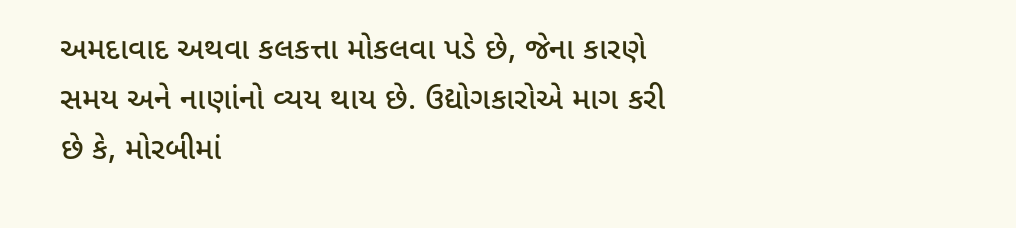અમદાવાદ અથવા કલકત્તા મોકલવા પડે છે, જેના કારણે સમય અને નાણાંનો વ્યય થાય છે. ઉદ્યોગકારોએ માગ કરી છે કે, મોરબીમાં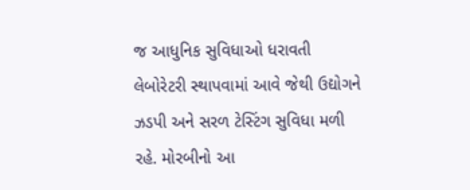જ આધુનિક સુવિધાઓ ધરાવતી લેબોરેટરી સ્થાપવામાં આવે જેથી ઉદ્યોગને ઝડપી અને સરળ ટેસ્ટિંગ સુવિધા મળી રહે. મોરબીનો આ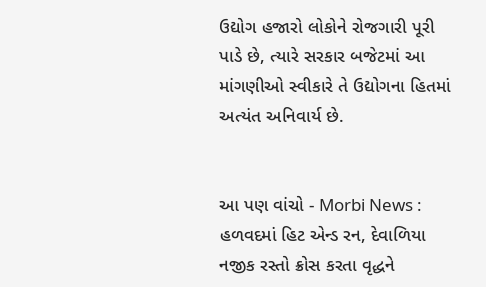ઉદ્યોગ હજારો લોકોને રોજગારી પૂરી પાડે છે, ત્યારે સરકાર બજેટમાં આ માંગણીઓ સ્વીકારે તે ઉદ્યોગના હિતમાં અત્યંત અનિવાર્ય છે.


આ પણ વાંચો - Morbi News : હળવદમાં હિટ એન્ડ રન, દેવાળિયા નજીક રસ્તો ક્રોસ કરતા વૃદ્ધને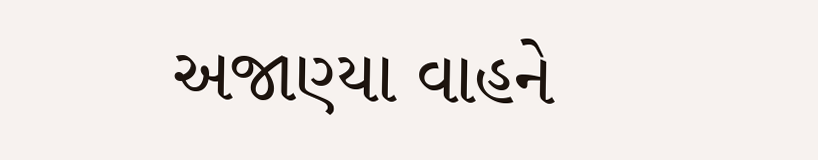અજાણ્યા વાહને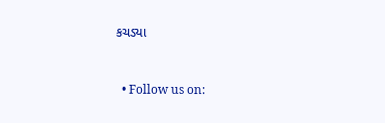કચડ્યા



  • Follow us on: